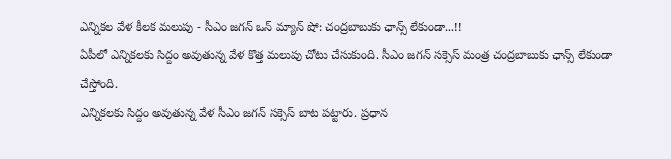ఎన్నికల వేళ కీలక మలుపు - సీఎం జగన్ ఒన్ మ్యాన్ షో: చంద్రబాబుకు ఛాన్స్ లేకుండా...!!
ఏపీలో ఎన్నికలకు సిద్దం అవుతున్న వేళ కొత్త మలుపు చోటు చేసుకుంది. సీఎం జగన్ సక్సెస్ మంత్ర చంద్రబాబుకు ఛాన్స్ లేకుండా చేస్తోంది.
ఎన్నికలకు సిద్దం అవుతున్న వేళ సీఎం జగన్ సక్సెస్ బాట పట్టారు. ప్రధాన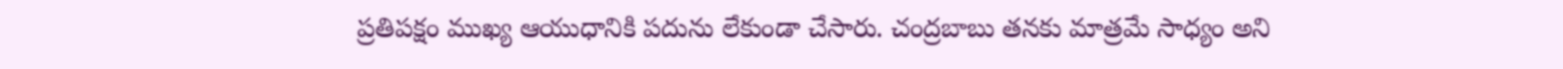ప్రతిపక్షం ముఖ్య ఆయుధానికి పదును లేకుండా చేసారు. చంద్రబాబు తనకు మాత్రమే సాధ్యం అని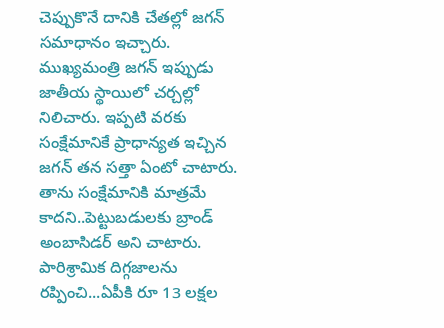చెప్పుకొనే దానికి చేతల్లో జగన్ సమాధానం ఇచ్చారు. ముఖ్యమంత్రి జగన్ ఇప్పుడు జాతీయ స్థాయిలో చర్చల్లో నిలిచారు. ఇప్పటి వరకు సంక్షేమానికే ప్రాధాన్యత ఇచ్చిన జగన్ తన సత్తా ఏంటో చాటారు.
తాను సంక్షేమానికి మాత్రమే కాదని..పెట్టుబడులకు బ్రాండ్ అంబాసిడర్ అని చాటారు. పారిశ్రామిక దిగ్గజాలను రప్పించి...ఏపీకి రూ 13 లక్షల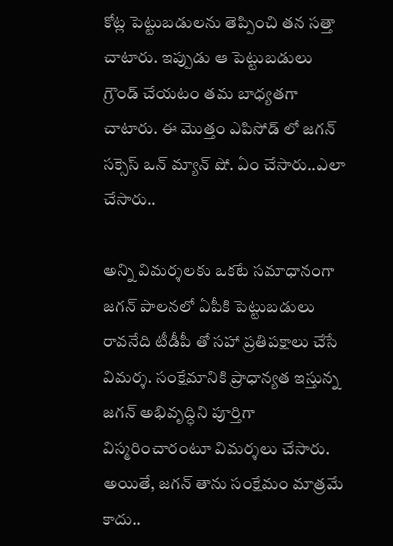కోట్ల పెట్టుబడులను తెప్పించి తన సత్తా చాటారు. ఇప్పుడు ఆ పెట్టుబడులు గ్రౌండ్ చేయటం తమ బాధ్యతగా చాటారు. ఈ మొత్తం ఎపిసోడ్ లో జగన్ సక్సెస్ ఒన్ మ్యాన్ షో. ఏం చేసారు..ఎలా చేసారు..

అన్ని విమర్శలకు ఒకటే సమాధానంగా
జగన్ పాలనలో ఏపీకి పెట్టుబడులు రావనేది టీడీపీ తో సహా ప్రతిపక్షాలు చేసే విమర్శ. సంక్షేమానికి ప్రాధాన్యత ఇస్తున్న జగన్ అభివృద్ధిని పూర్తిగా విస్మరించారంటూ విమర్శలు చేసారు. అయితే, జగన్ తాను సంక్షేమం మాత్రమే కాదు..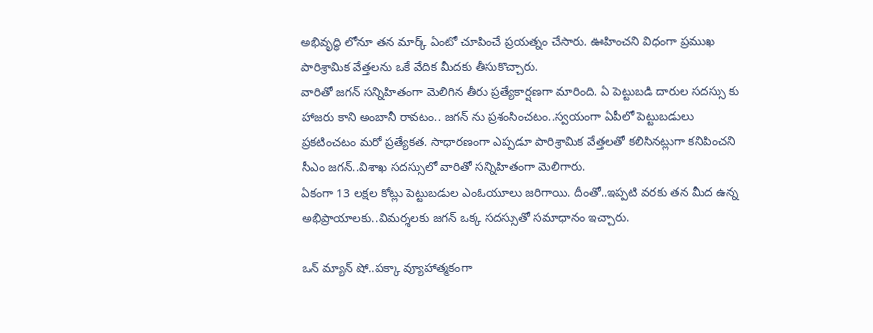అభివృద్ధి లోనూ తన మార్క్ ఏంటో చూపించే ప్రయత్నం చేసారు. ఊహించని విధంగా ప్రముఖ పారిశ్రామిక వేత్తలను ఒకే వేదిక మీదకు తీసుకొచ్చారు.
వారితో జగన్ సన్నిహితంగా మెలిగిన తీరు ప్రత్యేకార్షణగా మారింది. ఏ పెట్టుబడి దారుల సదస్సు కు హాజరు కాని అంబానీ రావటం.. జగన్ ను ప్రశంసించటం..స్వయంగా ఏపీలో పెట్టుబడులు ప్రకటించటం మరో ప్రత్యేకత. సాధారణంగా ఎప్పడూ పారిశ్రామిక వేత్తలతో కలిసినట్లుగా కనిపించని సీఎం జగన్..విశాఖ సదస్సులో వారితో సన్నిహితంగా మెలిగారు.
ఏకంగా 13 లక్షల కోట్లు పెట్టుబడుల ఎంఓయూలు జరిగాయి. దీంతో..ఇప్పటి వరకు తన మీద ఉన్న అభిప్రాయాలకు..విమర్శలకు జగన్ ఒక్క సదస్సుతో సమాధానం ఇచ్చారు.

ఒన్ మ్యాన్ షో..పక్కా వ్యూహాత్మకంగా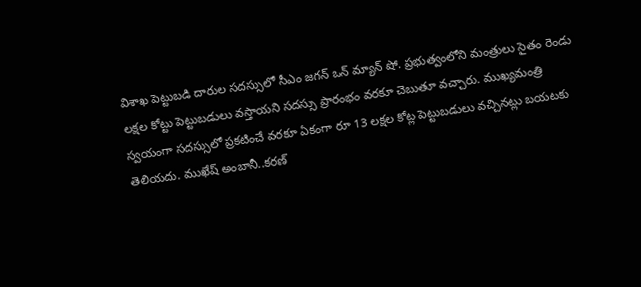విశాఖ పెట్టుబడి దారుల సదస్సులో సీఎం జగన్ ఒన్ మ్యాన్ షో. ప్రభుత్వంలోని మంత్రులు సైతం రెండు లక్షల కోట్టు పెట్టుబడులు వస్తాయని సదస్సు ప్రారంభం వరకూ చెబుతూ వచ్చారు. ముఖ్యమంత్రి స్వయంగా సదస్సులో ప్రకటించే వరకూ ఏకంగా రూ 13 లక్షల కోట్ల పెట్టుబడులు వచ్చినట్లు బయటకు తెలియదు. ముఖేష్ అంబానీ..కరణ్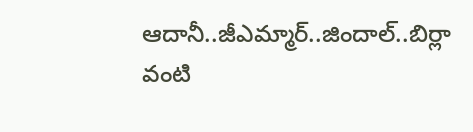ఆదానీ..జీఎమ్మార్..జిందాల్..బిర్లా వంటి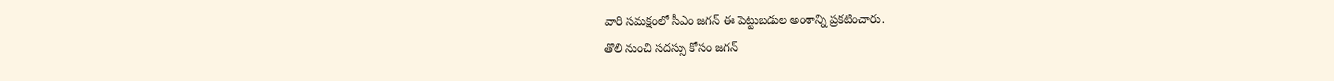వారి సమక్షంలో సీఎం జగన్ ఈ పెట్టుబడుల అంశాన్ని ప్రకటించారు.
తొలి నుంచి సదస్సు కోసం జగన్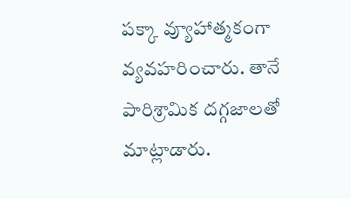పక్కా వ్యూహాత్మకంగా వ్యవహరించారు. తానే పారిశ్రామిక దగ్గజాలతో మాట్లాడారు.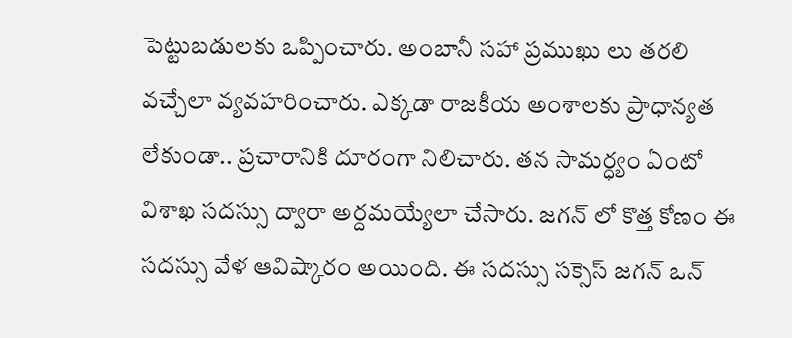పెట్టుబడులకు ఒప్పించారు. అంబానీ సహా ప్రముఖు లు తరలి వచ్చేలా వ్యవహరించారు. ఎక్కడా రాజకీయ అంశాలకు ప్రాధాన్యత లేకుండా.. ప్రచారానికి దూరంగా నిలిచారు. తన సామర్ధ్యం ఏంటో విశాఖ సదస్సు ద్వారా అర్దమయ్యేలా చేసారు. జగన్ లో కొత్త కోణం ఈ సదస్సు వేళ ఆవిష్కారం అయింది. ఈ సదస్సు సక్సెస్ జగన్ ఒన్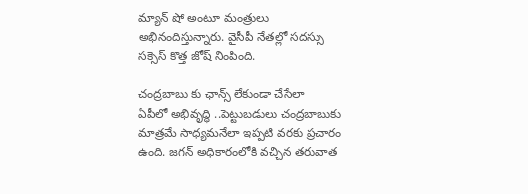మ్యాన్ షో అంటూ మంత్రులు అభినందిస్తున్నారు. వైసీపీ నేతల్లో సదస్సు సక్సెస్ కొత్త జోష్ నింపింది.

చంద్రబాబు కు ఛాన్స్ లేకుండా చేసేలా
ఏపీలో అభివృద్ధి ..పెట్టుబడులు చంద్రబాబుకు మాత్రమే సాధ్యమనేలా ఇప్పటి వరకు ప్రచారం ఉంది. జగన్ అధికారంలోకి వచ్చిన తరువాత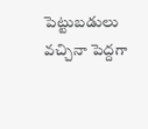పెట్టుబడులు వచ్చినా పెద్దగా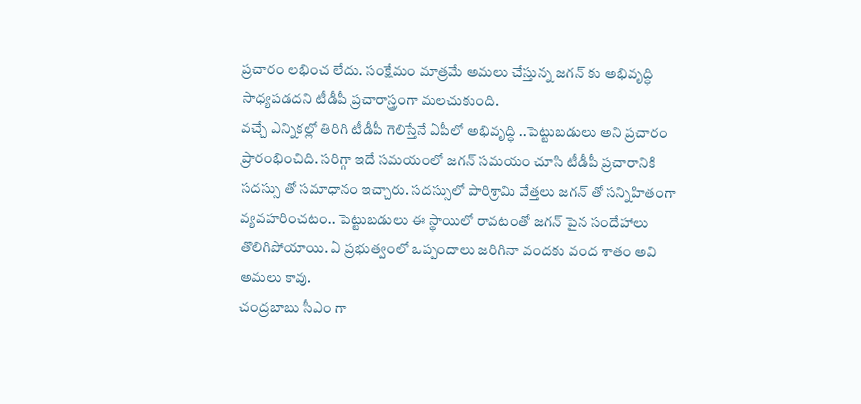ప్రచారం లభించ లేదు. సంక్షేమం మాత్రమే అమలు చేస్తున్న జగన్ కు అభివృద్ధి సాధ్యపడదని టీడీపీ ప్రచారాస్త్రంగా మలచుకుంది.
వచ్చే ఎన్నికల్లో తిరిగి టీడీపీ గెలిస్తేనే ఏపీలో అభివృద్ధి ..పెట్టుబడులు అని ప్రచారం ప్రారంభించిది. సరిగ్గా ఇదే సమయంలో జగన్ సమయం చూసి టీడీపీ ప్రచారానికి సదస్సు తో సమాధానం ఇచ్చారు. సదస్సులో పారిశ్రామి వేత్తలు జగన్ తో సన్నిహితంగా వ్యవహరించటం.. పెట్టుబడులు ఈ స్థాయిలో రావటంతో జగన్ పైన సందేహాలు తొలిగిపోయాయి. ఏ ప్రభుత్వంలో ఒప్పందాలు జరిగినా వందకు వంద శాతం అవి అమలు కావు.
చంద్రబాబు సీఎం గా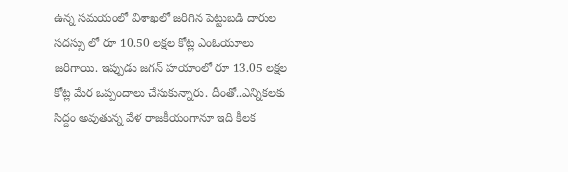ఉన్న సమయంలో విశాఖలో జరిగిన పెట్టుబడి దారుల సదస్సు లో రూ 10.50 లక్షల కోట్ల ఎంఓయూలు జరిగాయి. ఇప్పుడు జగన్ హయాంలో రూ 13.05 లక్షల కోట్ల మేర ఒప్పందాలు చేసుకున్నారు. దీంతో..ఎన్నికలకు సిద్దం అవుతున్న వేళ రాజకీయంగానూ ఇది కీలక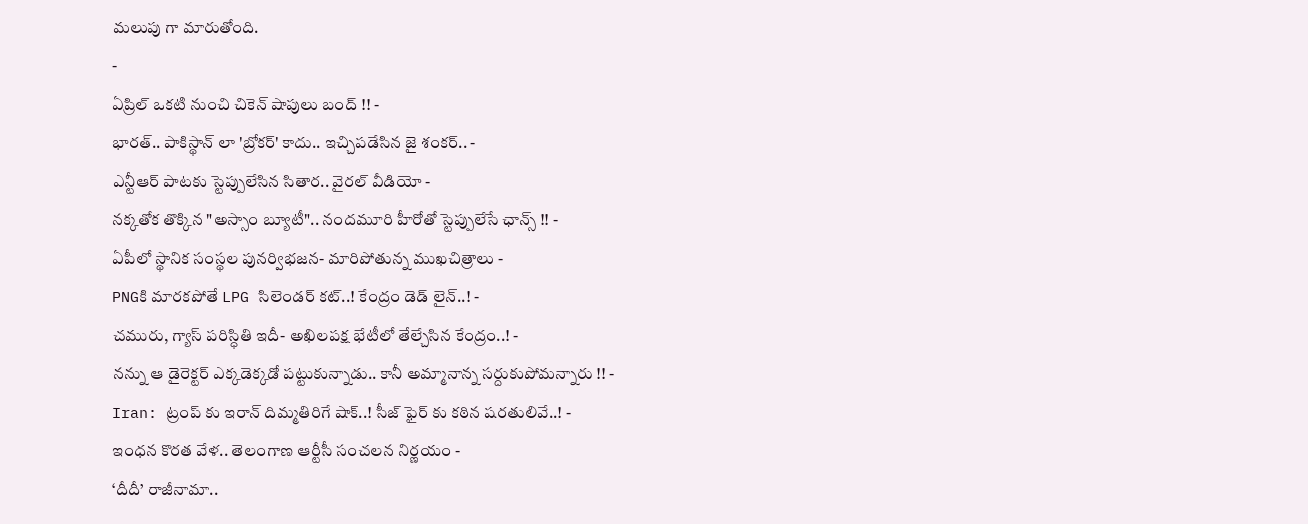మలుపు గా మారుతోంది.
-
ఏప్రిల్ ఒకటి నుంచి చికెన్ షాపులు బంద్ !! -
భారత్.. పాకిస్థాన్ లా 'బ్రోకర్' కాదు.. ఇచ్చిపడేసిన జై శంకర్.. -
ఎన్టీఆర్ పాటకు స్టెప్పులేసిన సితార.. వైరల్ వీడియో -
నక్కతోక తొక్కిన "అస్సాం బ్యూటీ".. నందమూరి హీరోతో స్టెప్పులేసే ఛాన్స్ !! -
ఏపీలో స్థానిక సంస్థల పునర్విభజన- మారిపోతున్న ముఖచిత్రాలు -
PNGకి మారకపోతే LPG సిలెండర్ కట్..! కేంద్రం డెడ్ లైన్..! -
చమురు, గ్యాస్ పరిస్ధితి ఇదీ- అఖిలపక్ష భేటీలో తేల్చేసిన కేంద్రం..! -
నన్ను ఆ డైరెక్టర్ ఎక్కడెక్కడో పట్టుకున్నాడు.. కానీ అమ్మానాన్న సర్దుకుపోమన్నారు !! -
Iran: ట్రంప్ కు ఇరాన్ దిమ్మతిరిగే షాక్..! సీజ్ ఫైర్ కు కఠిన షరతులివే..! -
ఇంధన కొరత వేళ.. తెలంగాణ ఆర్టీసీ సంచలన నిర్ణయం -
‘దీదీ’ రాజీనామా..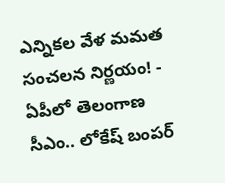ఎన్నికల వేళ మమత సంచలన నిర్ణయం! -
ఏపీలో తెలంగాణ సీఎం.. లోకేష్ బంపర్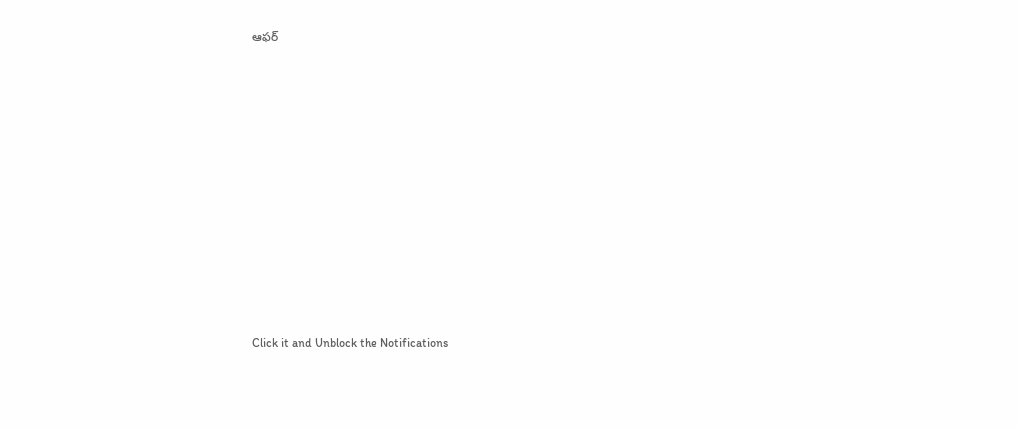ఆఫర్












Click it and Unblock the Notifications